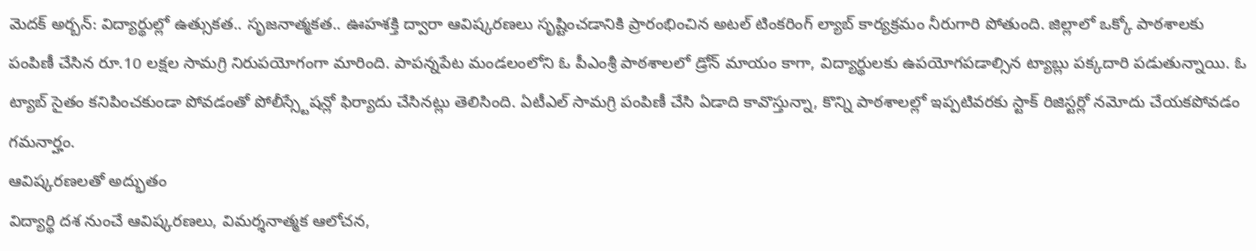మెదక్ అర్బన్: విద్యార్థుల్లో ఉత్సుకత.. సృజనాత్మకత.. ఊహశక్తి ద్వారా ఆవిష్కరణలు సృష్టించడానికి ప్రారంభించిన అటల్ టింకరింగ్ ల్యాబ్ కార్యక్రమం నీరుగారి పోతుంది. జిల్లాలో ఒక్కో పాఠశాలకు పంపిణీ చేసిన రూ.10 లక్షల సామగ్రి నిరుపయోగంగా మారింది. పాపన్నపేట మండలంలోని ఓ పీఎంశ్రీ పాఠశాలలో డ్రోన్ మాయం కాగా, విద్యార్థులకు ఉపయోగపడాల్సిన ట్యాబ్లు పక్కదారి పడుతున్నాయి. ఓ ట్యాబ్ సైతం కనిపించకుండా పోవడంతో పోలీస్స్టేషన్లో ఫిర్యాదు చేసినట్లు తెలిసింది. ఏటీఎల్ సామగ్రి పంపిణీ చేసి ఏడాది కావొస్తున్నా, కొన్ని పాఠశాలల్లో ఇప్పటివరకు స్టాక్ రిజిస్టర్లో నమోదు చేయకపోవడం గమనార్హం.
ఆవిష్కరణలతో అద్భుతం
విద్యార్థి దశ నుంచే ఆవిష్కరణలు, విమర్శనాత్మక ఆలోచన,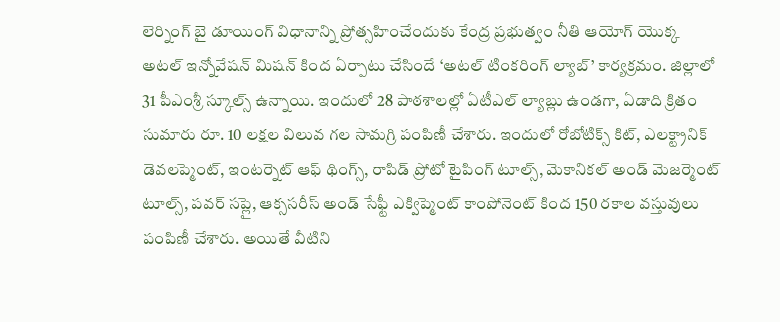లెర్నింగ్ బై డూయింగ్ విధానాన్ని ప్రోత్సహించేందుకు కేంద్ర ప్రభుత్వం నీతి ఆయోగ్ యొక్క అటల్ ఇన్నోవేషన్ మిషన్ కింద ఏర్పాటు చేసిందే ‘అటల్ టింకరింగ్ ల్యాబ్’ కార్యక్రమం. జిల్లాలో 31 పీఎంశ్రీ స్కూల్స్ ఉన్నాయి. ఇందులో 28 పాఠశాలల్లో ఏటీఎల్ ల్యాబ్లు ఉండగా, ఏడాది క్రితం సుమారు రూ. 10 లక్షల విలువ గల సామగ్రి పంపిణీ చేశారు. ఇందులో రోబోటిక్స్ కిట్, ఎలక్ట్రానిక్ డెవలప్మెంట్, ఇంటర్నెట్ ఆఫ్ థింగ్స్, రాపిడ్ ప్రోటో టైపింగ్ టూల్స్, మెకానికల్ అండ్ మెజర్మెంట్ టూల్స్, పవర్ సప్లై, ఆక్ససరీస్ అండ్ సేఫ్టీ ఎక్విప్మెంట్ కాంపోనెంట్ కింద 150 రకాల వస్తువులు పంపిణీ చేశారు. అయితే వీటిని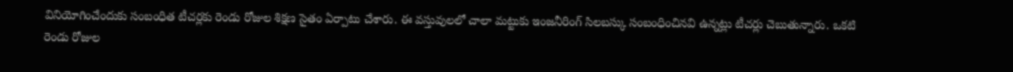వినియోగించేందుకు సంబంధిత టీచర్లకు రెండు రోజుల శిక్షణ సైతం ఏర్పాటు చేశారు. ఈ వస్తువులలో చాలా మట్టుకు ఇంజనీరింగ్ సిలబస్కు సంబంధించినవి ఉన్నట్లు టీచర్లు చెబుతున్నారు. ఒకటి రెండు రోజుల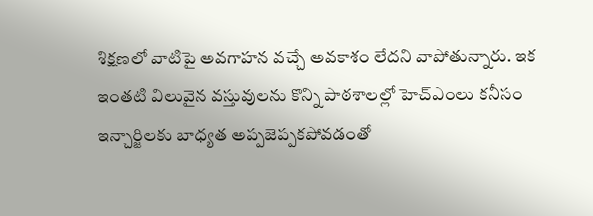శిక్షణలో వాటిపై అవగాహన వచ్చే అవకాశం లేదని వాపోతున్నారు. ఇక ఇంతటి విలువైన వస్తువులను కొన్ని పాఠశాలల్లో హెచ్ఎంలు కనీసం ఇన్చార్జిలకు బాధ్యత అప్పజెప్పకపోవడంతో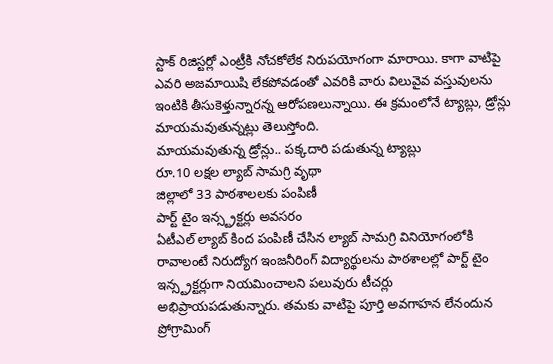స్టాక్ రిజిస్టర్లో ఎంట్రీకి నోచకోలేక నిరుపయోగంగా మారాయి. కాగా వాటిపై ఎవరి అజమాయిషి లేకపోవడంతో ఎవరికి వారు విలువైవ వస్తువులను ఇంటికి తీసుకెళ్తున్నారన్న ఆరోపణలున్నాయి. ఈ క్రమంలోనే ట్యాబ్లు, డ్రోన్లు మాయమవుతున్నట్లు తెలుస్తోంది.
మాయమవుతున్న డ్రోన్లు.. పక్కదారి పడుతున్న ట్యాబ్లు
రూ.10 లక్షల ల్యాబ్ సామగ్రి వృథా
జిల్లాలో 33 పాఠశాలలకు పంపిణీ
పార్ట్ టైం ఇన్స్ట్రక్టర్లు అవసరం
ఏటీఎల్ ల్యాబ్ కింద పంపిణీ చేసిన ల్యాబ్ సామగ్రి వినియోగంలోకి రావాలంటే నిరుద్యోగ ఇంజనీరింగ్ విద్యార్థులను పాఠశాలల్లో పార్ట్ టైం ఇన్స్ట్రక్టర్లుగా నియమించాలని పలువురు టీచర్లు అభిప్రాయపడుతున్నారు. తమకు వాటిపై పూర్తి అవగాహన లేనందున ప్రోగ్రామింగ్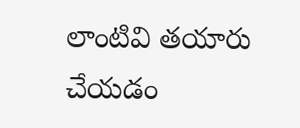లాంటివి తయారు చేయడం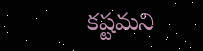కష్టమని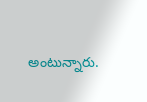అంటున్నారు.